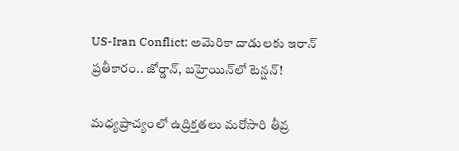US-Iran Conflict: అమెరికా దాడులకు ఇరాన్ ప్రతీకారం.. జోర్డాన్, బహ్రెయిన్‌లో టెన్షన్!

మధ్యప్రాచ్యంలో ఉద్రిక్తతలు మరోసారి తీవ్ర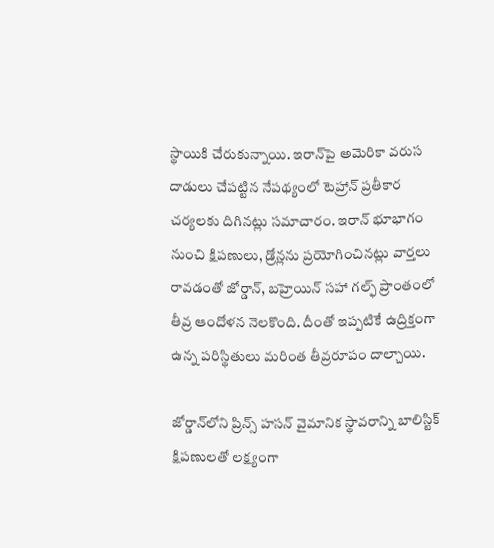స్థాయికి చేరుకున్నాయి. ఇరాన్‌పై అమెరికా వరుస దాడులు చేపట్టిన నేపథ్యంలో టెహ్రాన్ ప్రతీకార చర్యలకు దిగినట్లు సమాచారం. ఇరాన్ భూభాగం నుంచి క్షిపణులు, డ్రోన్లను ప్రయోగించినట్లు వార్తలు రావడంతో జోర్డాన్, బహ్రెయిన్ సహా గల్ఫ్ ప్రాంతంలో తీవ్ర ఆందోళన నెలకొంది. దీంతో ఇప్పటికే ఉద్రిక్తంగా ఉన్న పరిస్థితులు మరింత తీవ్రరూపం దాల్చాయి.

జోర్డాన్‌లోని ప్రిన్స్ హసన్ వైమానిక స్థావరాన్ని బాలిస్టిక్ క్షిపణులతో లక్ష్యంగా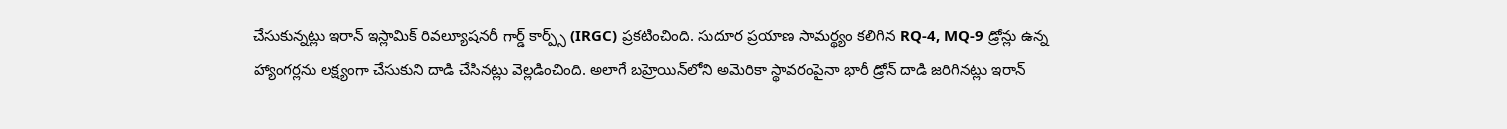చేసుకున్నట్లు ఇరాన్ ఇస్లామిక్ రివల్యూషనరీ గార్డ్ కార్ప్స్ (IRGC) ప్రకటించింది. సుదూర ప్రయాణ సామర్థ్యం కలిగిన RQ-4, MQ-9 డ్రోన్లు ఉన్న హ్యాంగర్లను లక్ష్యంగా చేసుకుని దాడి చేసినట్లు వెల్లడించింది. అలాగే బహ్రెయిన్‌లోని అమెరికా స్థావరంపైనా భారీ డ్రోన్ దాడి జరిగినట్లు ఇరాన్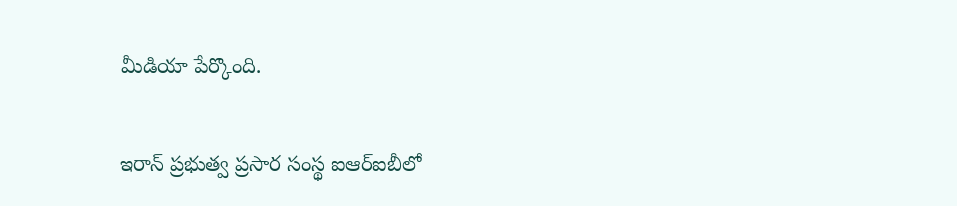మీడియా పేర్కొంది.

ఇరాన్ ప్రభుత్వ ప్రసార సంస్థ ఐఆర్‌ఐబీలో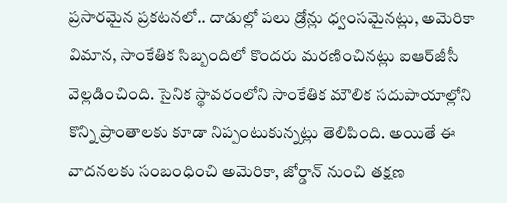ప్రసారమైన ప్రకటనలో.. దాడుల్లో పలు డ్రోన్లు ధ్వంసమైనట్లు, అమెరికా విమాన, సాంకేతిక సిబ్బందిలో కొందరు మరణించినట్లు ఐఆర్‌జీసీ వెల్లడించింది. సైనిక స్థావరంలోని సాంకేతిక మౌలిక సదుపాయాల్లోని కొన్ని ప్రాంతాలకు కూడా నిప్పంటుకున్నట్లు తెలిపింది. అయితే ఈ వాదనలకు సంబంధించి అమెరికా, జోర్డాన్ నుంచి తక్షణ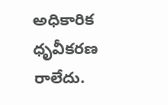అధికారిక ధృవీకరణ రాలేదు.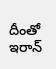దీంతో ఇరాన్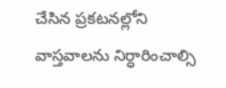చేసిన ప్రకటనల్లోని వాస్తవాలను నిర్ధారించాల్సి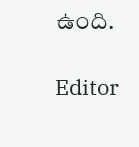ఉంది.

Editor